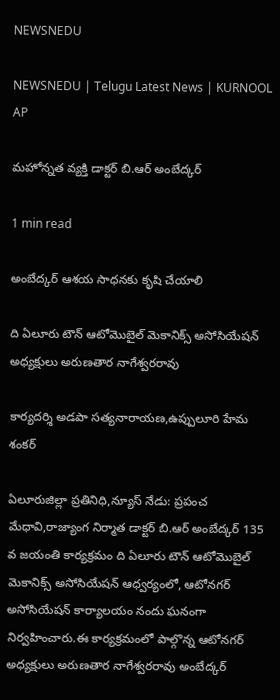NEWSNEDU

NEWSNEDU | Telugu Latest News | KURNOOL AP

మహోన్నత వ్యక్తి డాక్టర్ బి.ఆర్ అంబేద్కర్

1 min read

అంబేద్కర్ ఆశయ సాధనకు కృషి చేయాలి

ది ఏలూరు టౌన్ ఆటోమొబైల్ మెకానిక్స్ అసోసియేషన్ అధ్యక్షులు అరుణతార నాగేశ్వరరావు

కార్యదర్శి అడపా సత్యనారాయణ,ఉప్పులూరి హేమ శంకర్

ఏలూరుజిల్లా ప్రతినిధి,న్యూస్ నేడు: ప్రపంచ మేధావి,రాజ్యాంగ నిర్మాత డాక్టర్ బి.ఆర్ అంబేద్కర్ 135 వ జయంతి కార్యక్రమం ది ఏలూరు టౌన్ ఆటోమొబైల్ మెకానిక్స్ అసోసియేషన్ ఆధ్వర్యంలో, ఆటోనగర్ అసోసియేషన్ కార్యాలయం నందు ఘనంగా నిర్వహించారు.ఈ కార్యక్రమంలో పాల్గొన్న ఆటోనగర్ అధ్యక్షులు అరుణతార నాగేశ్వరరావు అంబేద్కర్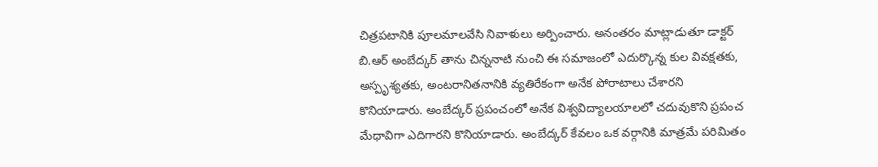చిత్రపటానికి పూలమాలవేసి నివాళులు అర్పించారు. అనంతరం మాట్లాడుతూ డాక్టర్ బి.ఆర్ అంబేద్కర్ తాను చిన్ననాటి నుంచి ఈ సమాజంలో ఎదుర్కొన్న కుల వివక్షతకు, అస్పృశ్యతకు, అంటరానితనానికి వ్యతిరేకంగా అనేక పోరాటాలు చేశారని కొనియాడారు. అంబేద్కర్ ప్రపంచంలో అనేక విశ్వవిద్యాలయాలలో చదువుకొని ప్రపంచ మేధావిగా ఎదిగారని కొనియాడారు. అంబేద్కర్ కేవలం ఒక వర్గానికి మాత్రమే పరిమితం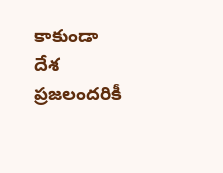కాకుండా దేశ ప్రజలందరికీ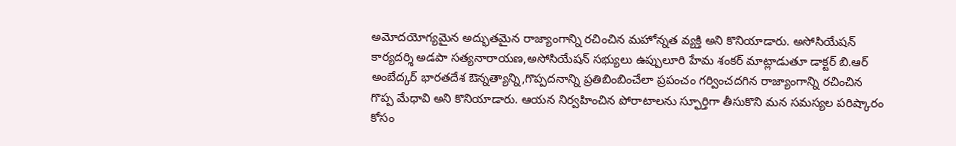అమోదయోగ్యమైన అద్భుతమైన రాజ్యాంగాన్ని రచించిన మహోన్నత వ్యక్తి అని కొనియాడారు. అసోసియేషన్ కార్యదర్శి అడపా సత్యనారాయణ,అసోసియేషన్ సభ్యులు ఉప్పులూరి హేమ శంకర్ మాట్లాడుతూ డాక్టర్ బి.ఆర్ అంబేద్కర్ భారతదేశ ఔన్నత్యాన్ని,గొప్పదనాన్ని ప్రతిబింబించేలా ప్రపంచం గర్వించదగిన రాజ్యాంగాన్ని రచించిన గొప్ప మేధావి అని కొనియాడారు. ఆయన నిర్వహించిన పోరాటాలను స్ఫూర్తిగా తీసుకొని మన సమస్యల పరిష్కారం కోసం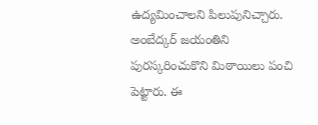ఉద్యమించాలని పిలుపునిచ్చారు.  అంబేద్కర్ జయంతిని పురస్కరించుకొని మిఠాయిలు పంచి పెట్టారు. ఈ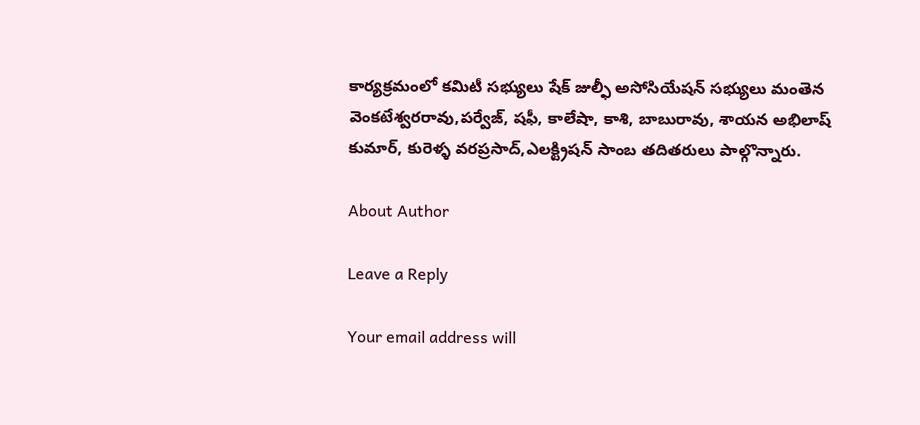కార్యక్రమంలో కమిటీ సభ్యులు షేక్ జుల్ఫీ అసోసియేషన్ సభ్యులు మంతెన వెంకటేశ్వరరావు,పర్వేజ్, షఫీ, కాలేషా, కాశి, బాబురావు, శాయన అభిలాష్ కుమార్, కురెళ్ళ వరప్రసాద్,ఎలక్ట్రిషన్ సాంబ తదితరులు పాల్గొన్నారు.

About Author

Leave a Reply

Your email address will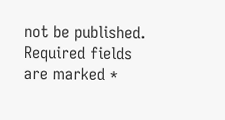not be published. Required fields are marked *